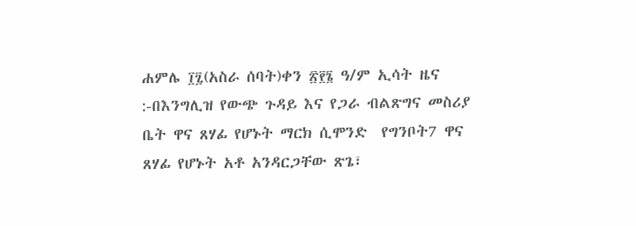ሐምሌ ፲፯(አስራ ሰባት)ቀን ፳፻፮ ዓ/ም ኢሳት ዜና :-በእንግሊዝ የውጭ ጉዳይ እና የጋራ ብልጽግና መስሪያ ቤት ዋና ጸሃፊ የሆኑት ማርክ ሲሞንድ  የግንቦት7 ዋና ጸሃፊ የሆኑት አቶ አንዳርጋቸው ጽጌ፣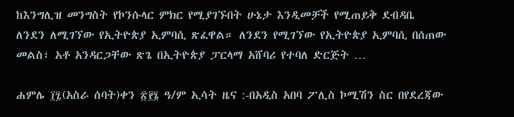ከእንግሊዝ መንግስት የኮንሱላር ምክር የሚያገኙበት ሁኔታ እንዲመቻች የሚጠይቅ ደብዳቤ ለንደን ለሚገኘው የኢትዮጵያ ኢምባሲ ጽፈዋል። ለንደን የሚገኘው የኢትዮጵያ ኢምባሲ በሰጠው መልስ፣ አቶ አንዳርጋቸው ጽጌ በኢትዮጵያ ፓርላማ አሸባሪ የተባለ ድርጅት …

ሐምሌ ፲፯(አስራ ሰባት)ቀን ፳፻፮ ዓ/ም ኢሳት ዜና :-በአዲስ አበባ ፖሊስ ኮሚሽን ስር በየደረጃው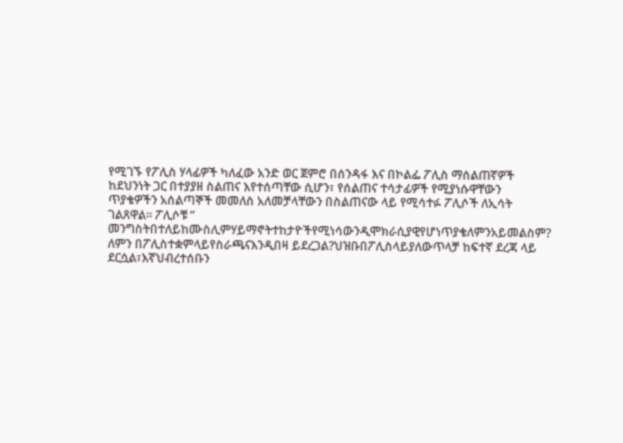የሚገኙ የፖሊስ ሃላፊዎች ካለፈው አንድ ወር ጀምሮ በሰንዳፋ እና በኮልፌ ፖሊስ ማሰልጠኛዎች ከደህንነት ጋር በተያያዘ ስልጠና እየተሰጣቸው ሲሆን፣ የሰልጠና ተሳታፊዎች የሚያነሱዋቸውን  ጥያቄዎችን አሰልጣኞች መመለስ አለመቻላቸውን በስልጠናው ላይ የሚሳተፉ ፖሊሶች ለኢሳት ገልጸዋል። ፖሊሶቹ ” መንግስትበተለይከሙስሊምሃይማኖትተከታዮችየሚነሳውንዲሞክራሲያዊየሆነጥያቄለምንአይመልስም?  ለምን በፖሊስተቋምላይየስራጫናእንዲበዛ ይደረጋል?ህዝቡበፖሊስላይያለውጥላቻ ከፍተኛ ደረጃ ላይ ደርሷል፣እኛህብረተሰቡን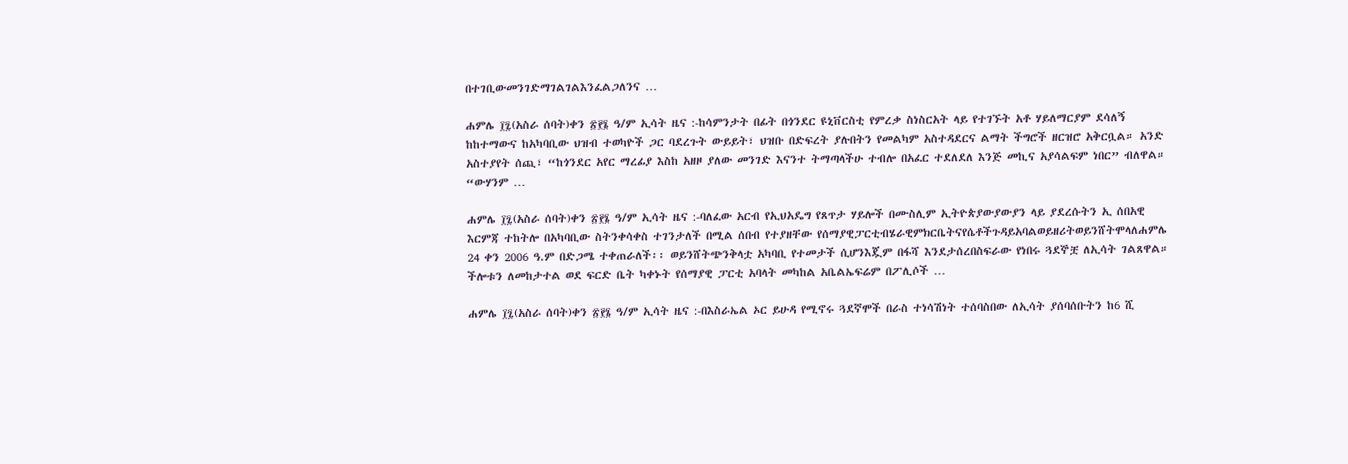በተገቢውመንገድማገልገልእንፈልጋለንና …

ሐምሌ ፲፯(አስራ ሰባት)ቀን ፳፻፮ ዓ/ም ኢሳት ዜና :-ከሳምንታት በፊት በጎንደር ዩኒቨርስቲ የምረቃ ስነስርአት ላይ የተገኙት አቶ ሃይለማርያም ደሳለኝ ከከተማውና ከአካባቢው ህዝብ ተወካዮች ጋር ባደረጉት ውይይት፣ ህዝቡ በድፍረት ያሉበትን የመልካም አስተዳደርና ልማት ችግሮች ዘርዝሮ አቅርቧል። አንድ አስተያየት ሰጪ፣ “ከጎንደር አየር ማረፊያ እስከ አዘዞ ያለው መንገድ እናንተ ትማጣላችሁ ተብሎ በአፈር ተደለደለ እንጅ መኪና አያሳልፍም ነበር” ብለዋል። “ውሃንም …

ሐምሌ ፲፯(አስራ ሰባት)ቀን ፳፻፮ ዓ/ም ኢሳት ዜና :-ባለፈው አርብ የኢህአዴግ የጸጥታ ሃይሎች በሙስሊም ኢትዮጵያውያውያን ላይ ያደረሱትን ኢ ሰበአዊ እርምጃ ተከትሎ በአካባቢው ስትንቀሳቀስ ተገንታለች በሚል ሰበብ የተያዘቸው የሰማያዊፓርቲብሄራዊምክርቤትናየሴቶችጉዳይአባልወይዘሪትወይንሸትሞላለሐምሌ 24 ቀን 2006 ዓ.ም በድጋሜ ተቀጠራለች፡፡ ወይንሸትጭንቅላቷ አካባቢ የተመታች ሲሆንእጇም በፋሻ እንደታሰረበስፍራው የነበሩ ጓደኞቿ ለኢሳት ገልጸዋል። ችሎቱን ለመከታተል ወደ ፍርድ ቤት ካቀኑት የሰማያዊ ፓርቲ አባላት መካከል አቤልኤፍሬም በፖሊሶች …

ሐምሌ ፲፯(አስራ ሰባት)ቀን ፳፻፮ ዓ/ም ኢሳት ዜና :-በእስራኤል ኦር ይሁዳ የሚኖሩ ጓደኛሞች በራስ ተነሳሽነት ተሰባስበው ለኢሳት ያሰባሰቡትን ከ6 ሺ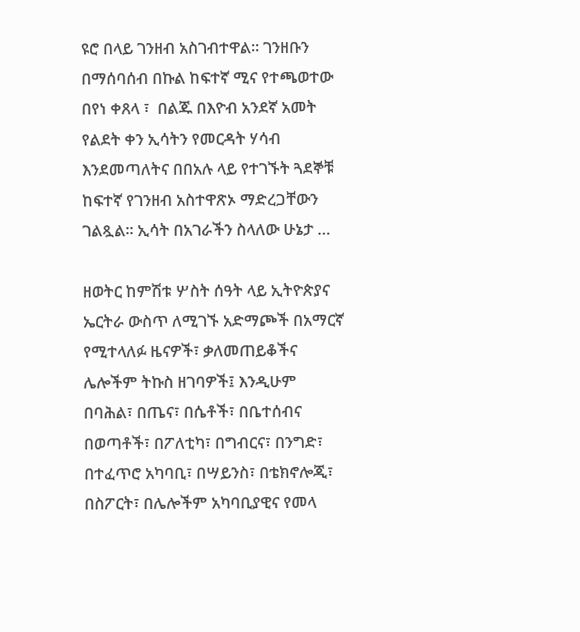ዩሮ በላይ ገንዘብ አስገብተዋል። ገንዘቡን በማሰባሰብ በኩል ከፍተኛ ሚና የተጫወተው በየነ ቀጸላ ፣  በልጁ በእዮብ አንደኛ አመት የልደት ቀን ኢሳትን የመርዳት ሃሳብ እንደመጣለትና በበአሉ ላይ የተገኙት ጓደኞቹ ከፍተኛ የገንዘብ አስተዋጽኦ ማድረጋቸውን ገልጿል። ኢሳት በአገራችን ስላለው ሁኔታ …

ዘወትር ከምሽቱ ሦስት ሰዓት ላይ ኢትዮጵያና ኤርትራ ውስጥ ለሚገኙ አድማጮች በአማርኛ የሚተላለፉ ዜናዎች፣ ቃለመጠይቆችና ሌሎችም ትኩስ ዘገባዎች፤ እንዲሁም በባሕል፣ በጤና፣ በሴቶች፣ በቤተሰብና በወጣቶች፣ በፖለቲካ፣ በግብርና፣ በንግድ፣ በተፈጥሮ አካባቢ፣ በሣይንስ፣ በቴክኖሎጂ፣ በስፖርት፣ በሌሎችም አካባቢያዊና የመላ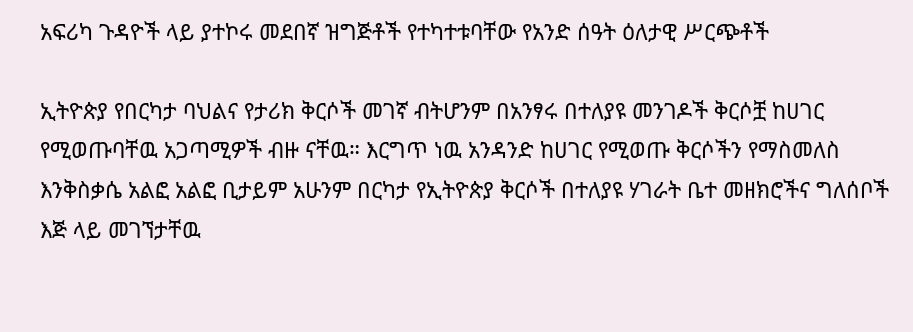አፍሪካ ጉዳዮች ላይ ያተኮሩ መደበኛ ዝግጅቶች የተካተቱባቸው የአንድ ሰዓት ዕለታዊ ሥርጭቶች

ኢትዮጵያ የበርካታ ባህልና የታሪክ ቅርሶች መገኛ ብትሆንም በአንፃሩ በተለያዩ መንገዶች ቅርሶቿ ከሀገር የሚወጡባቸዉ አጋጣሚዎች ብዙ ናቸዉ። እርግጥ ነዉ አንዳንድ ከሀገር የሚወጡ ቅርሶችን የማስመለስ እንቅስቃሴ አልፎ አልፎ ቢታይም አሁንም በርካታ የኢትዮጵያ ቅርሶች በተለያዩ ሃገራት ቤተ መዘክሮችና ግለሰቦች እጅ ላይ መገኘታቸዉ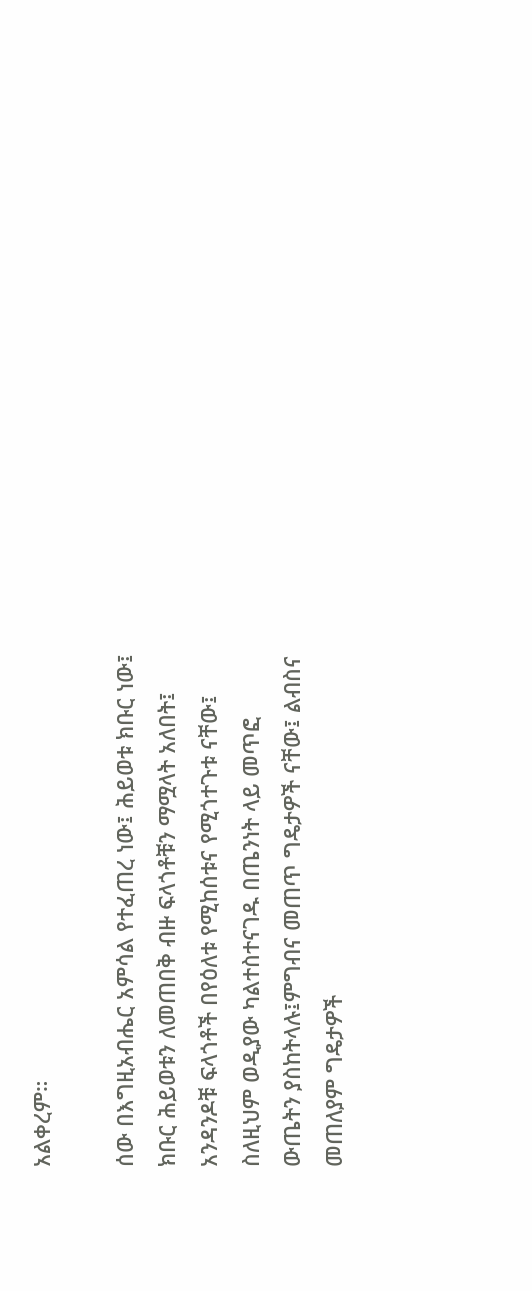አልቀረም።

ሰው በእግዚአብሔር አምሳል የተፈጠረ ነው፤ ሕይወቱ ክቡር ነው፤ ክቡር ሕይወቱን ለመጠበቅ ብዙ ፍላጎቶቹን ማሟላት አለበት፤ አንዳንዶቹ ፍላጎቶች በየዕለቱ የሚከሰቱና የሚጎተጉቱ ናቸው፤ ስለዚህም ወዲያው ካልተስተናገዱ በጤንነት ላይ መጥፎ ውጤትን ያስከትላሉ፤ምግብና መጠጥ ግዴታዎች ናቸው፤ ልብስና መጠለያም ግዴታዎች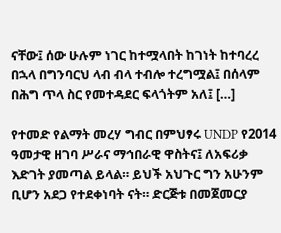ናቸው፤ ሰው ሁሉም ነገር ከተሟላበት ከገነት ከተባረረ በኋላ በግንባርህ ላብ ብላ ተብሎ ተረግሟል፤ በሰላም በሕግ ጥላ ስር የመተዳደር ፍላጎትም አለ፤ […]

የተመድ የልማት መረሃ ግብር በምህፃሩ UNDP የ2014 ዓመታዊ ዘገባ ሥራና ማኅበራዊ ዋስትና፤ ለአፍሪቃ እድገት ያመጣል ይላል። ይህች አህጉር ግን አሁንም ቢሆን አደጋ የተደቀነባት ናት። ድርጅቱ በመጀመርያ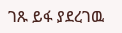ገጹ ይፋ ያደረገዉ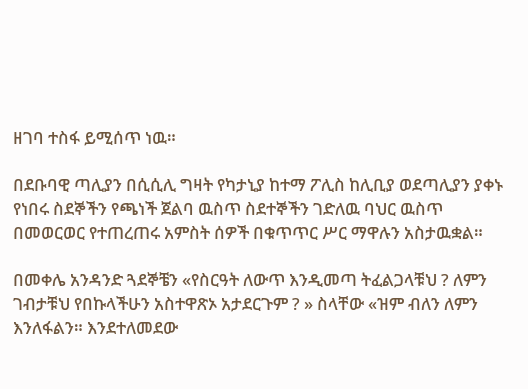ዘገባ ተስፋ ይሚሰጥ ነዉ።

በደቡባዊ ጣሊያን በሲሲሊ ግዛት የካታኒያ ከተማ ፖሊስ ከሊቢያ ወደጣሊያን ያቀኑ የነበሩ ስደኞችን የጫነች ጀልባ ዉስጥ ስደተኞችን ገድለዉ ባህር ዉስጥ በመወርወር የተጠረጠሩ አምስት ሰዎች በቁጥጥር ሥር ማዋሉን አስታዉቋል።

በመቀሌ አንዳንድ ጓደኞቼን «የስርዓት ለውጥ እንዲመጣ ትፈልጋላቹህ ? ለምን ገብታቹህ የበኩላችሁን አስተዋጽኦ አታደርጉም ? » ስላቸው «ዝም ብለን ለምን እንለፋልን። እንደተለመደው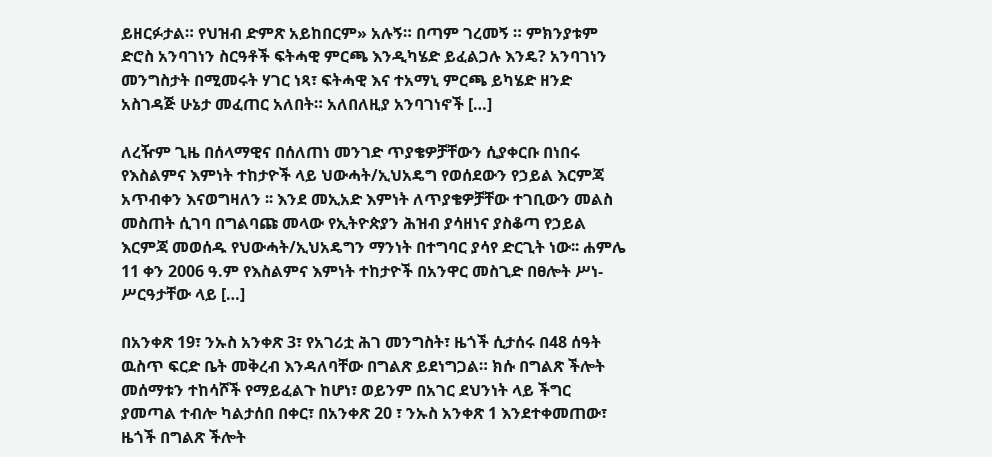ይዘርፉታል። የህዝብ ድምጽ አይከበርም» አሉኝ። በጣም ገረመኝ ። ምክንያቱም ድሮስ አንባገነን ስርዓቶች ፍትሓዊ ምርጫ እንዲካሄድ ይፈልጋሉ እንዴ? አንባገነን መንግስታት በሚመሩት ሃገር ነጻ፣ ፍትሓዊ እና ተአማኒ ምርጫ ይካሄድ ዘንድ አስገዳጅ ሁኔታ መፈጠር አለበት። አለበለዚያ አንባገነኖች […]

ለረዥም ጊዜ በሰላማዊና በሰለጠነ መንገድ ጥያቄዎቻቸውን ሲያቀርቡ በነበሩ የእስልምና እምነት ተከታዮች ላይ ህውሓት/ኢህአዴግ የወሰደውን የኃይል እርምጃ አጥብቀን እናወግዛለን ፡፡ እንደ መኢአድ እምነት ለጥያቄዎቻቸው ተገቢውን መልስ መስጠት ሲገባ በግልባጩ መላው የኢትዮጵያን ሕዝብ ያሳዘነና ያስቆጣ የኃይል እርምጃ መወሰዱ የህውሓት/ኢህአዴግን ማንነት በተግባር ያሳየ ድርጊት ነው፡፡ ሐምሌ 11 ቀን 2006 ዓ.ም የእስልምና እምነት ተከታዮች በአንዋር መስጊድ በፀሎት ሥነ-ሥርዓታቸው ላይ […]

በአንቀጽ 19፣ ንኡስ አንቀጽ 3፣ የአገሪቷ ሕገ መንግስት፣ ዜጎች ሲታሰሩ በ48 ሰዓት ዉስጥ ፍርድ ቤት መቅረብ እንዳለባቸው በግልጽ ይደነግጋል። ክሱ በግልጽ ችሎት መሰማቱን ተከሳሾች የማይፈልጉ ከሆነ፣ ወይንም በአገር ደህንነት ላይ ችግር ያመጣል ተብሎ ካልታሰበ በቀር፣ በአንቀጽ 20 ፣ ንኡስ አንቀጽ 1 እንደተቀመጠው፣ ዜጎች በግልጽ ችሎት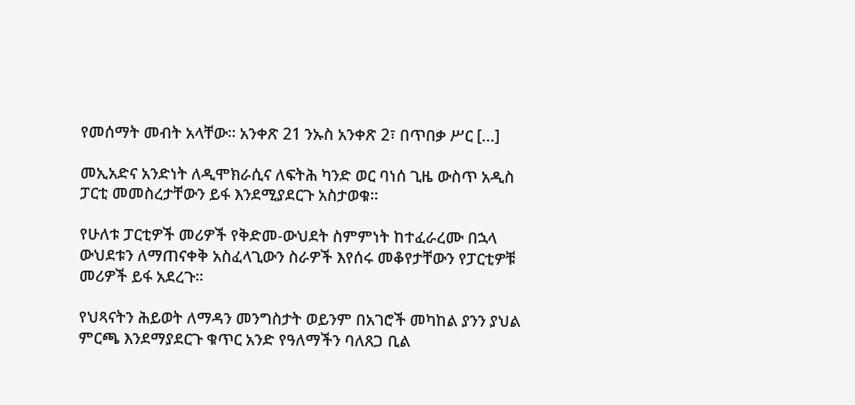የመሰማት መብት አላቸው። አንቀጽ 21 ንኡስ አንቀጽ 2፣ በጥበቃ ሥር […]

መኢአድና አንድነት ለዲሞክራሲና ለፍትሕ ካንድ ወር ባነሰ ጊዜ ውስጥ አዲስ ፓርቲ መመስረታቸውን ይፋ እንደሚያደርጉ አስታወቁ።

የሁለቱ ፓርቲዎች መሪዎች የቅድመ-ውህደት ስምምነት ከተፈራረሙ በኋላ ውህደቱን ለማጠናቀቅ አስፈላጊውን ስራዎች እየሰሩ መቆየታቸውን የፓርቲዎቹ መሪዎች ይፋ አደረጉ።

የህጻናትን ሕይወት ለማዳን መንግስታት ወይንም በአገሮች መካከል ያንን ያህል ምርጫ እንደማያደርጉ ቁጥር አንድ የዓለማችን ባለጸጋ ቢል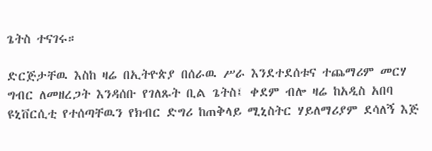ጌትስ ተናገሩ።

ድርጅታቸዉ እስከ ዛሬ በኢትዮጵያ በሰራዉ ሥራ እንደተደሰቱና ተጨማሪም መርሃ ግብር ለመዘረጋት እንዳሰቡ የገለጹት ቢል ጌትስ፤ ቀደም ብሎ ዛሬ ከአዲስ አበባ ዩኒቨርሲቲ የተሰጣቸዉን የክብር ድግሪ ከጠቅላይ ሚኒስትር ሃይለማሪያም ደሳለኝ እጅ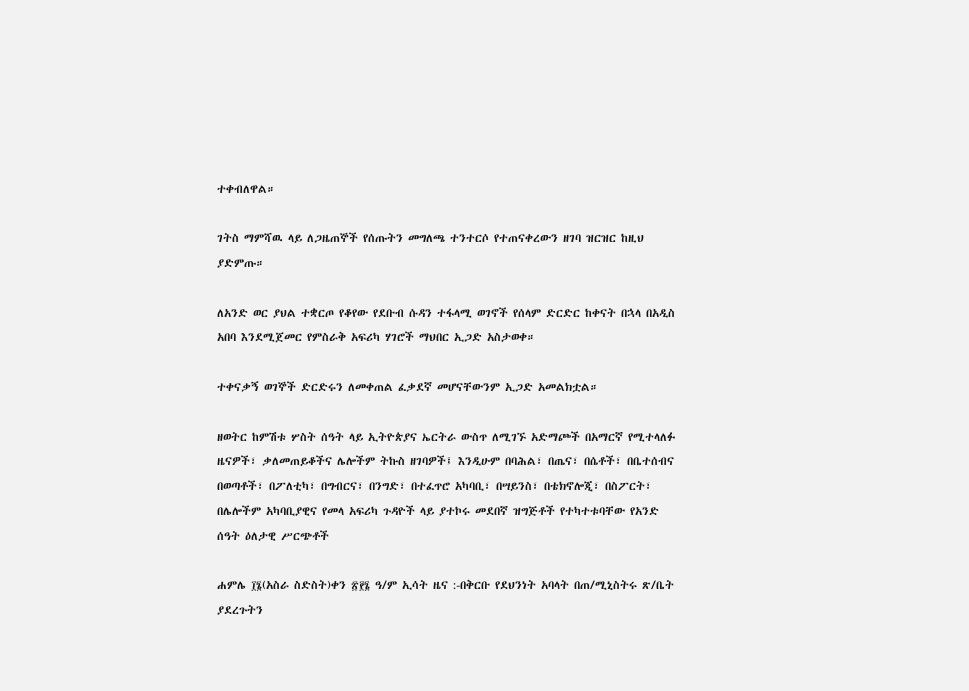ተቀብለዋል።

ገትስ ማምሻዉ ላይ ለጋዜጠኞች የሰጡትን መግለጫ ተንተርሶ የተጠናቀረውን ዘገባ ዝርዝር ከዚህ ያድምጡ።

ለአንድ ወር ያህል ተቋርጦ የቆየው የደቡብ ሱዳን ተፋላሚ ወገኖች የሰላም ድርድር ከቀናት በኋላ በአዲስ አበባ እንደሚጀመር የምስራቅ አፍሪካ ሃገሮች ማህበር ኢጋድ አስታወቀ።

ተቀናቃኝ ወገኞች ድርድሩን ለመቀጠል ፈቃደኛ መሆናቸውንም ኢጋድ አመልክቷል።

ዘወትር ከምሽቱ ሦስት ሰዓት ላይ ኢትዮጵያና ኤርትራ ውስጥ ለሚገኙ አድማጮች በአማርኛ የሚተላለፉ ዜናዎች፣ ቃለመጠይቆችና ሌሎችም ትኩስ ዘገባዎች፤ እንዲሁም በባሕል፣ በጤና፣ በሴቶች፣ በቤተሰብና በወጣቶች፣ በፖለቲካ፣ በግብርና፣ በንግድ፣ በተፈጥሮ አካባቢ፣ በሣይንስ፣ በቴክኖሎጂ፣ በስፖርት፣ በሌሎችም አካባቢያዊና የመላ አፍሪካ ጉዳዮች ላይ ያተኮሩ መደበኛ ዝግጅቶች የተካተቱባቸው የአንድ ሰዓት ዕለታዊ ሥርጭቶች

ሐምሌ ፲፮(አስራ ስድስት)ቀን ፳፻፮ ዓ/ም ኢሳት ዜና :-በቅርቡ የደህንነት አባላት በጠ/ሚኒስትሩ ጽ/ቤት ያደረጉትን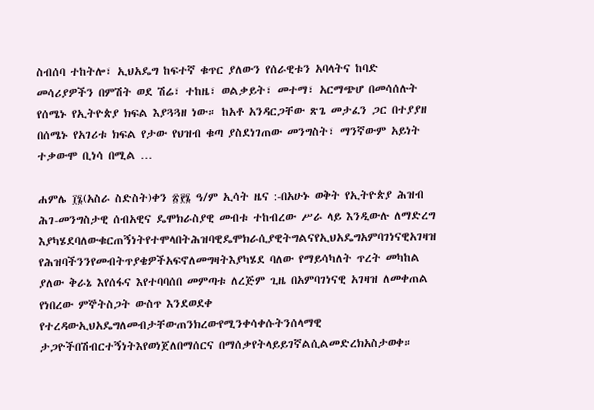ስብሰባ ተከትሎ፣ ኢህአዴግ ከፍተኛ ቁጥር ያለውን የሰራዊቱን አባላትና ከባድ መሳሪያዎችን በምሽት ወደ ሽሬ፣ ተከዜ፣ ወልቃይት፣ መተማ፣ አርማጭሆ በመሳሰሉት የሰሜኑ የኢትዮጵያ ክፍል እያጓጓዘ ነው። ከአቶ አንዳርጋቸው ጽጌ መታፈን ጋር በተያያዘ በሰሜኑ የአገሪቱ ክፍል የታው የህዝብ ቁጣ ያስደነገጠው መንግስት፣ ማንኛውም አይነት ተቃውሞ ቢነሳ በሚል …

ሐምሌ ፲፮(አስራ ስድስት)ቀን ፳፻፮ ዓ/ም ኢሳት ዜና :-በአሁኑ ወቅት የኢትዮጵያ ሕዝብ ሕገ-መንግስታዊ ሰብአዊና ዴሞክራስያዊ መብቱ ተከብረው ሥራ ላይ እንዲውሉ ለማድረግ እያካሄደባለውቁርጠኝነትየተሞላበትሕዝባዊዴሞክራሲያዊትግልናየኢህአዴግአምባገነናዊአገዛዝ የሕዝባችንንየመብትጥያቄዎችአፍኖለመግዛትእያካሄደ ባለው የማይሳካለት ጥረት መካከል ያለው ቅራኔ እየሰፋና እየተባባሰበ መምጣቱ ለረጅም ጊዜ በአምባገነናዊ አገዛዝ ለመቀጠል የነበረው ምኞትስጋት ውስጥ እንደወደቀ የተረዳውኢህአዴግለመብታቸውጠንክረውየሚንቀሳቀሱትንሰላማዊ ታጋዮችበሽብርተኝነትእየወነጀለበማሰርና በማሰቃየትላይይገኛልሲልመድረክአስታወቀ።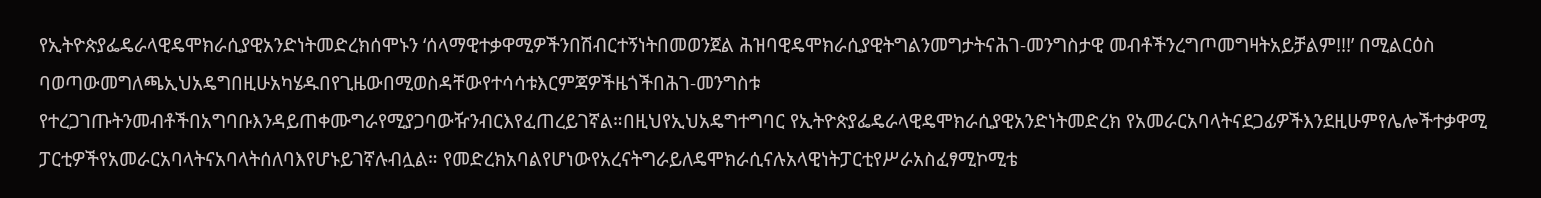የኢትዮጵያፌዴራላዊዴሞክራሲያዊአንድነትመድረክሰሞኑን ‘ሰላማዊተቃዋሚዎችንበሽብርተኝነትበመወንጀል ሕዝባዊዴሞክራሲያዊትግልንመግታትናሕገ-መንግስታዊ መብቶችንረግጦመግዛትአይቻልም!!!’ በሚልርዕስ ባወጣውመግለጫኢህአዴግበዚሁአካሄዱበየጊዜውበሚወስዳቸውየተሳሳቱእርምጃዎችዜጎችበሕገ-መንግስቱ የተረጋገጡትንመብቶችበአግባቡእንዳይጠቀሙግራየሚያጋባውዥንብርእየፈጠረይገኛል።በዚህየኢህአዴግተግባር የኢትዮጵያፌዴራላዊዴሞክራሲያዊአንድነትመድረክ የአመራርአባላትናደጋፊዎችእንደዚሁምየሌሎችተቃዋሚ ፓርቲዎችየአመራርአባላትናአባላትሰለባእየሆኑይገኛሉብሏል። የመድረክአባልየሆነውየአረናትግራይለዴሞክራሲናሉአላዊነትፓርቲየሥራአስፈፃሚኮሚቴ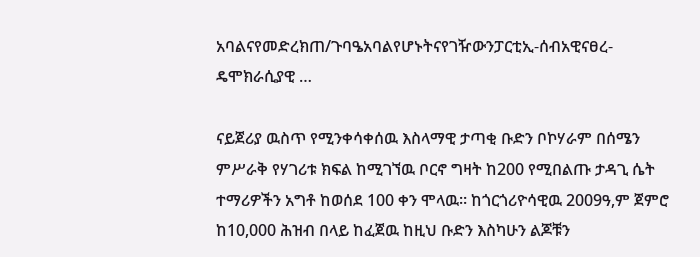አባልናየመድረክጠ/ጉባዔአባልየሆኑትናየገዥውንፓርቲኢ-ሰብአዊናፀረ-ዴሞክራሲያዊ …

ናይጀሪያ ዉስጥ የሚንቀሳቀሰዉ እስላማዊ ታጣቂ ቡድን ቦኮሃራም በሰሜን ምሥራቅ የሃገሪቱ ክፍል ከሚገኘዉ ቦርኖ ግዛት ከ200 የሚበልጡ ታዳጊ ሴት ተማሪዎችን አግቶ ከወሰደ 100 ቀን ሞላዉ። ከጎርጎሪዮሳዊዉ 2009ዓ,ም ጀምሮ ከ10,000 ሕዝብ በላይ ከፈጀዉ ከዚህ ቡድን እስካሁን ልጆቹን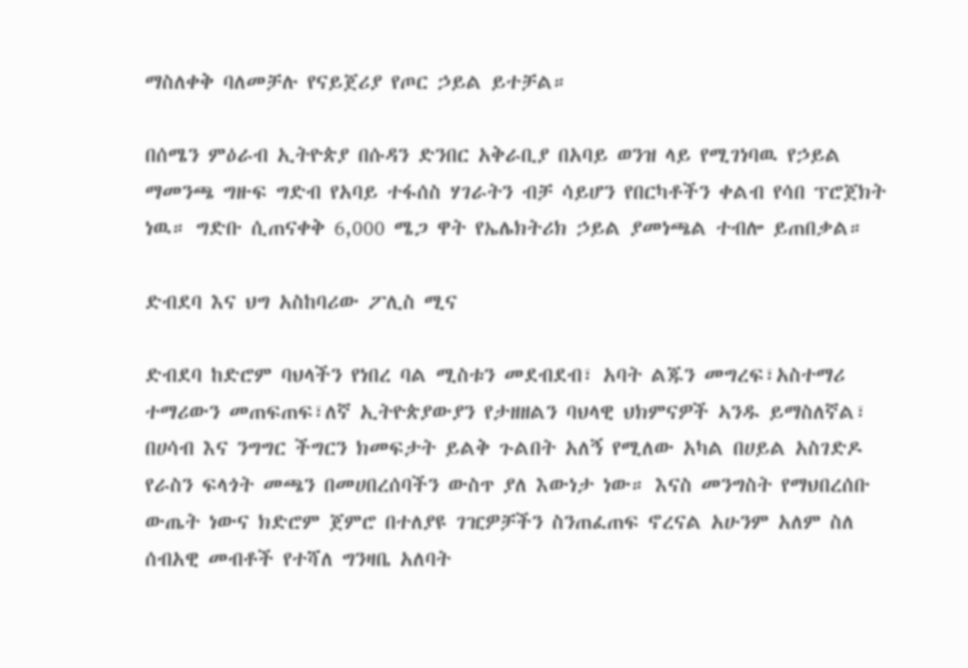ማስለቀቅ ባለመቻሉ የናይጀሪያ የጦር ኃይል ይተቻል።

በሰሜን ምዕራብ ኢትዮጵያ በሱዳን ድንበር አቅራቢያ በአባይ ወንዝ ላይ የሚገነባዉ የኃይል ማመንጫ ግዙፍ ግድብ የአባይ ተፋሰስ ሃገራትን ብቻ ሳይሆን የበርካቶችን ቀልብ የሳበ ፕሮጀክት ነዉ። ግድቡ ሲጠናቀቅ 6,000 ሜጋ ዋት የኤሌክትሪክ ኃይል ያመነጫል ተብሎ ይጠበቃል።

ድብደባ እና ህግ አስከባሪው ፖሊስ ሚና

ድብደባ ከድሮም ባህላችን የነበረ ባል ሚስቱን መደብደብ፣ አባት ልጁን መግረፍ፣አስተማሪ ተማሪውን መጠፍጠፍ፣ለኛ ኢትዮጵያውያን የታዘዘልን ባህላዊ ህክምናዎች ኣንዱ ይማስለኛል፣ በሀሳብ እና ንግግር ችግርን ክመፍታት ይልቅ ጉልበት አለኝ የሚለው አካል በሀይል አስገድዶ የራስን ፍላጎት መጫን በመሀበረሰባችን ውስጥ ያለ እውነታ ነው። እናስ መንግስት የማህበረሰቡ ውጤት ነውና ክድሮም ጀምሮ በተለያዩ ገዢዎቻችን ስንጠፈጠፍ ኖረናል አሁንም አለም ስለ ሰብአዊ መብቶች የተሻለ ግንዛቤ አለባት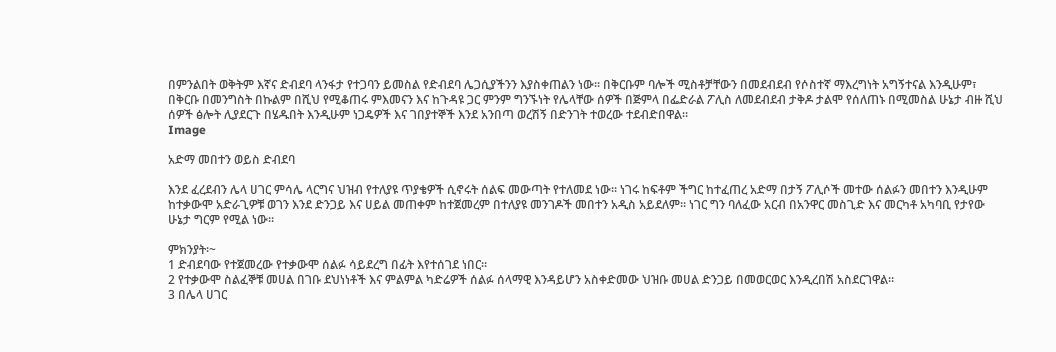በምንልበት ወቅትም እኛና ድብደባ ላንፋታ የተጋባን ይመስል የድብደባ ሌጋሲያችንን እያስቀጠልን ነው። በቅርቡም ባሎች ሚስቶቻቸውን በመደብደብ የሶስተኛ ማእረግነት አግኝተናል እንዲሁም፣ በቅርቡ በመንግስት በኩልም በሺህ የሚቆጠሩ ምእመናን እና ከጉዳዩ ጋር ምንም ግንኙነት የሌላቸው ሰዎች በጅምላ በፌድራል ፖሊስ ለመደብደብ ታቅዶ ታልሞ የሰለጠኑ በሚመስል ሁኔታ ብዙ ሺህ ሰዎች ፅሎት ሊያደርጉ በሄዱበት እንዲሁም ነጋዴዎች እና ገበያተኞች እንደ አንበጣ ወረሽኝ በድንገት ተወረው ተደብድበዋል።
Image

አድማ መበተን ወይስ ድብደባ

እንደ ፈረደብን ሌላ ሀገር ምሳሌ ላርግና ህዝብ የተለያዩ ጥያቄዎች ሲኖሩት ሰልፍ መውጣት የተለመደ ነው። ነገሩ ከፍቶም ችግር ከተፈጠረ አድማ በታኝ ፖሊሶች መተው ሰልፉን መበተን እንዲሁም ከተቃውሞ አድራጊዎቹ ወገን እንደ ድንጋይ እና ሀይል መጠቀም ከተጀመረም በተለያዩ መንገዶች መበተን አዲስ አይደለም። ነገር ግን ባለፈው አርብ በአንዋር መስጊድ እና መርካቶ አካባቢ የታየው ሁኔታ ግርም የሚል ነው።

ምክንያት፡~
1 ድብደባው የተጀመረው የተቃውሞ ሰልፉ ሳይደረግ በፊት እየተሰገደ ነበር።
2 የተቃውሞ ስልፈኞቹ መሀል በገቡ ደህነነቶች እና ምልምል ካድሬዎች ሰልፉ ሰላማዊ እንዳይሆን አስቀድመው ህዝቡ መሀል ድንጋይ በመወርወር እንዲረበሽ አስደርገዋል።
3 በሌላ ሀገር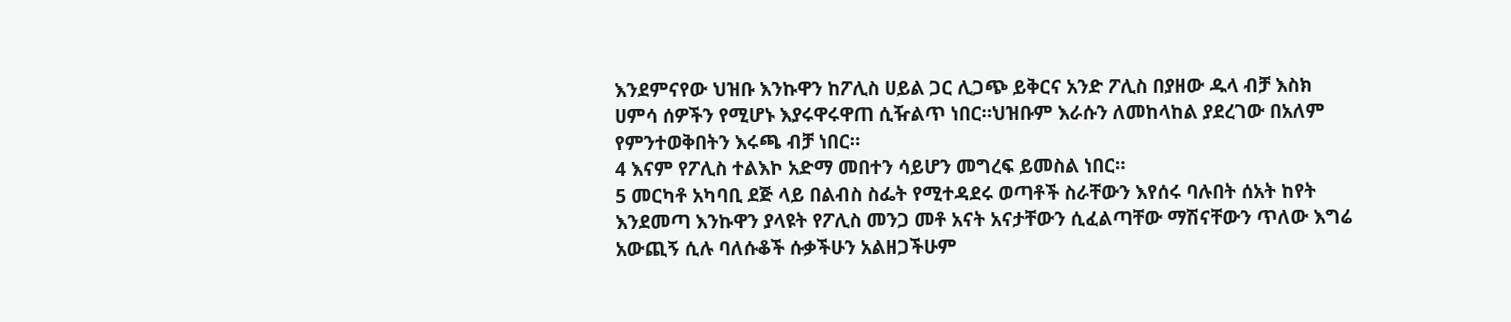እንደምናየው ህዝቡ እንኩዋን ከፖሊስ ሀይል ጋር ሊጋጭ ይቅርና አንድ ፖሊስ በያዘው ዱላ ብቻ እስክ ሀምሳ ሰዎችን የሚሆኑ እያሩዋሩዋጠ ሲዥልጥ ነበር።ህዝቡም እራሱን ለመከላከል ያደረገው በአለም የምንተወቅበትን እሩጫ ብቻ ነበር።
4 እናም የፖሊስ ተልእኮ አድማ መበተን ሳይሆን መግረፍ ይመስል ነበር።
5 መርካቶ አካባቢ ደጅ ላይ በልብስ ስፌት የሚተዳደሩ ወጣቶች ስራቸውን እየሰሩ ባሉበት ሰአት ከየት እንደመጣ እንኩዋን ያላዩት የፖሊስ መንጋ መቶ አናት አናታቸውን ሲፈልጣቸው ማሽናቸውን ጥለው እግሬ አውጪኝ ሲሉ ባለሱቆች ሱቃችሁን አልዘጋችሁም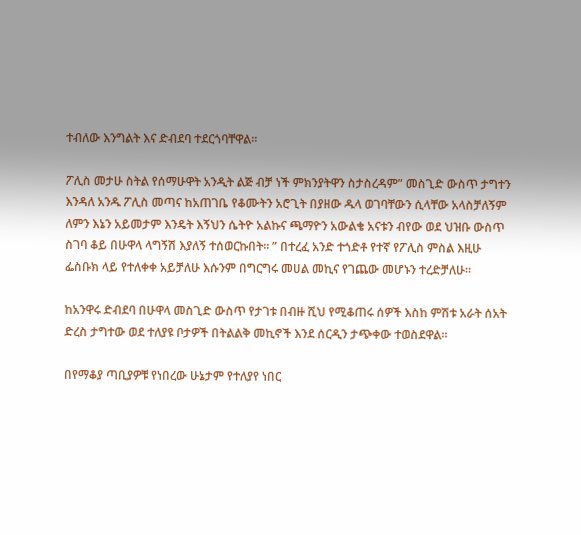ተብለው እንግልት እና ድብደባ ተደርጎባቸዋል።

ፖሊስ መታሁ ስትል የሰማሁዋት አንዲት ልጅ ብቻ ነች ምክንያትዋን ስታስረዳም” መስጊድ ውስጥ ታግተን እንዳለ አንዱ ፖሊስ መጣና ከአጠገቤ የቆሙትን አሮጊት በያዘው ዱላ ወገባቸውን ሲላቸው አላስቻለኝም ለምን እኔን አይመታም እንዴት እኝህን ሴትዮ አልኩና ጫማዮን አውልቄ አናቱን ብየው ወደ ህዝቡ ውስጥ ስገባ ቆይ በሁዋላ ላግኝሽ እያለኝ ተሰወርኩበት። ” በተረፈ አንድ ተጎድቶ የተኛ የፖሊስ ምስል እዚሁ ፌስቡክ ላይ የተለቀቀ አይቻለሁ እሱንም በግርግሩ መሀል መኪና የገጨው መሆኑን ተረድቻለሁ።

ከአንዋሩ ድብደባ በሁዋላ መስጊድ ውስጥ የታገቱ በብዙ ሺህ የሚቆጠሩ ሰዎች እስከ ምሽቱ አራት ሰአት ድረስ ታግተው ወደ ተለያዩ ቦታዎች በትልልቅ መኪኖች እንደ ሰርዲን ታጭቀው ተወስደዋል።

በየማቆያ ጣቢያዎቹ የነበረው ሁኔታም የተለያየ ነበር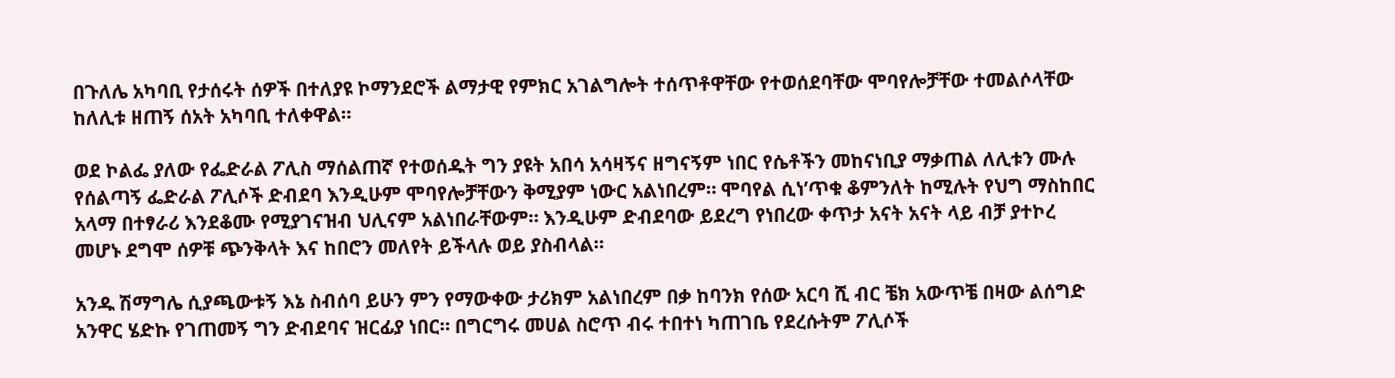በጉለሌ አካባቢ የታሰሩት ሰዎች በተለያዩ ኮማንደሮች ልማታዊ የምክር አገልግሎት ተሰጥቶዋቸው የተወሰደባቸው ሞባየሎቻቸው ተመልሶላቸው ከለሊቱ ዘጠኝ ሰአት አካባቢ ተለቀዋል።

ወደ ኮልፌ ያለው የፌድራል ፖሊስ ማሰልጠኛ የተወሰዱት ግን ያዩት አበሳ አሳዛኝና ዘግናኝም ነበር የሴቶችን መከናነቢያ ማቃጠል ለሊቱን ሙሉ የሰልጣኝ ፌድራል ፖሊሶች ድብደባ እንዲሁም ሞባየሎቻቸውን ቅሚያም ነውር አልነበረም። ሞባየል ሲነ’ጥቁ ቆምንለት ከሚሉት የህግ ማስከበር አላማ በተፃራሪ እንደቆሙ የሚያገናዝብ ህሊናም አልነበራቸውም። እንዲሁም ድብደባው ይደረግ የነበረው ቀጥታ አናት አናት ላይ ብቻ ያተኮረ መሆኑ ደግሞ ሰዎቹ ጭንቅላት እና ከበሮን መለየት ይችላሉ ወይ ያስብላል።

አንዱ ሽማግሌ ሲያጫውቱኝ እኔ ስብሰባ ይሁን ምን የማውቀው ታሪክም አልነበረም በቃ ከባንክ የሰው አርባ ሺ ብር ቼክ አውጥቼ በዛው ልሰግድ አንዋር ሄድኩ የገጠመኝ ግን ድብደባና ዝርፊያ ነበር። በግርግሩ መሀል ስሮጥ ብሩ ተበተነ ካጠገቤ የደረሱትም ፖሊሶች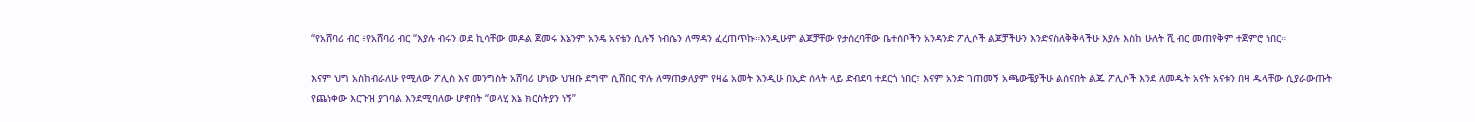“የአሸባሪ ብር ፥የአሸባሪ ብር “እያሉ ብሩን ወደ ኪሳቸው መዶል ጀመሩ እኔንም አንዴ አናቴን ሲሉኝ ነብሴን ለማዳን ፈረጠጥኩ።እንዲሁም ልጆቻቸው የታሰረባቸው ቤተሰቦችን አንዳንድ ፖሊሶች ልጆቻችሁን እንድናስለቅቅላችሁ እያሉ እስከ ሁለት ሺ ብር መጠየቅም ተጀምሮ ነበር።

እናም ህግ አስከብራለሁ የሚለው ፖሊስ እና መንግስት አሸባሪ ሆነው ህዝቡ ደግሞ ሲሸበር ዋሉ ለማጠቃለያም የዛሬ አመት እንዲሁ በኢድ ሰላት ላይ ድብደባ ተደርጎ ነበር፣ እናም አንድ ገጠመኝ አጫውቼያችሁ ልሰናበት ልጁ ፖሊሶች እንደ ለመዱት አናት አናቱን በዛ ዱላቸው ሲያራውጡት የጨነቀው እርጉዝ ያገባል እንደሚባለው ሆኖበት “ወላሂ እኔ ክርስትያን ነኝ”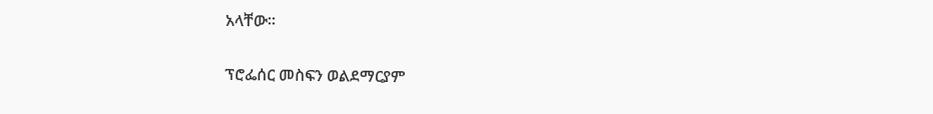አላቸው።

ፕሮፌሰር መስፍን ወልደማርያም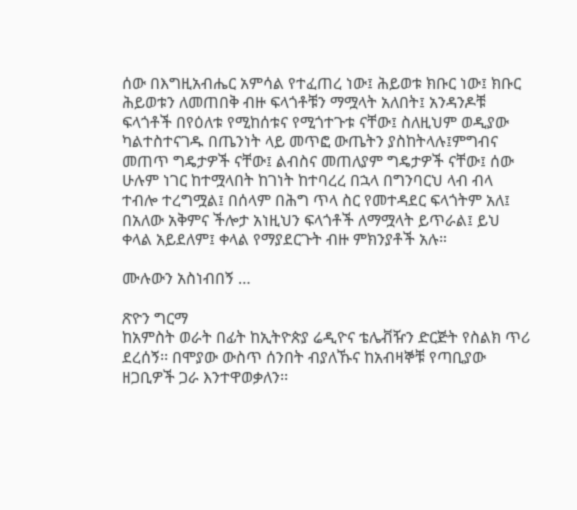ሰው በእግዚአብሔር አምሳል የተፈጠረ ነው፤ ሕይወቱ ክቡር ነው፤ ክቡር ሕይወቱን ለመጠበቅ ብዙ ፍላጎቶቹን ማሟላት አለበት፤ አንዳንዶቹ ፍላጎቶች በየዕለቱ የሚከሰቱና የሚጎተጉቱ ናቸው፤ ስለዚህም ወዲያው ካልተስተናገዱ በጤንነት ላይ መጥፎ ውጤትን ያስከትላሉ፤ምግብና መጠጥ ግዴታዎች ናቸው፤ ልብስና መጠለያም ግዴታዎች ናቸው፤ ሰው ሁሉም ነገር ከተሟላበት ከገነት ከተባረረ በኋላ በግንባርህ ላብ ብላ ተብሎ ተረግሟል፤ በሰላም በሕግ ጥላ ስር የመተዳደር ፍላጎትም አለ፤ በአለው አቅምና ችሎታ አነዚህን ፍላጎቶች ለማሟላት ይጥራል፤ ይህ ቀላል አይደለም፤ ቀላል የማያደርጉት ብዙ ምክንያቶች አሉ።

ሙሉውን አስነብበኝ …

ጽዮን ግርማ
ከአምስት ወራት በፊት ከኢትዮጵያ ሬዲዮና ቴሌቭዥን ድርጅት የስልክ ጥሪ ደረሰኝ፡፡ በሞያው ውስጥ ሰንበት ብያለኹና ከአብዛኞቹ የጣቢያው ዘጋቢዎች ጋራ እንተዋወቃለን፡፡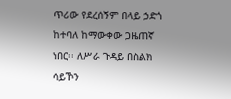ጥሪው የደረሰኝም በላይ ኃድጎ ከተባለ ከማውቀው ጋዜጠኛ ነበር፡፡ ለሥራ ጉዳይ በስልክ ሳይኾን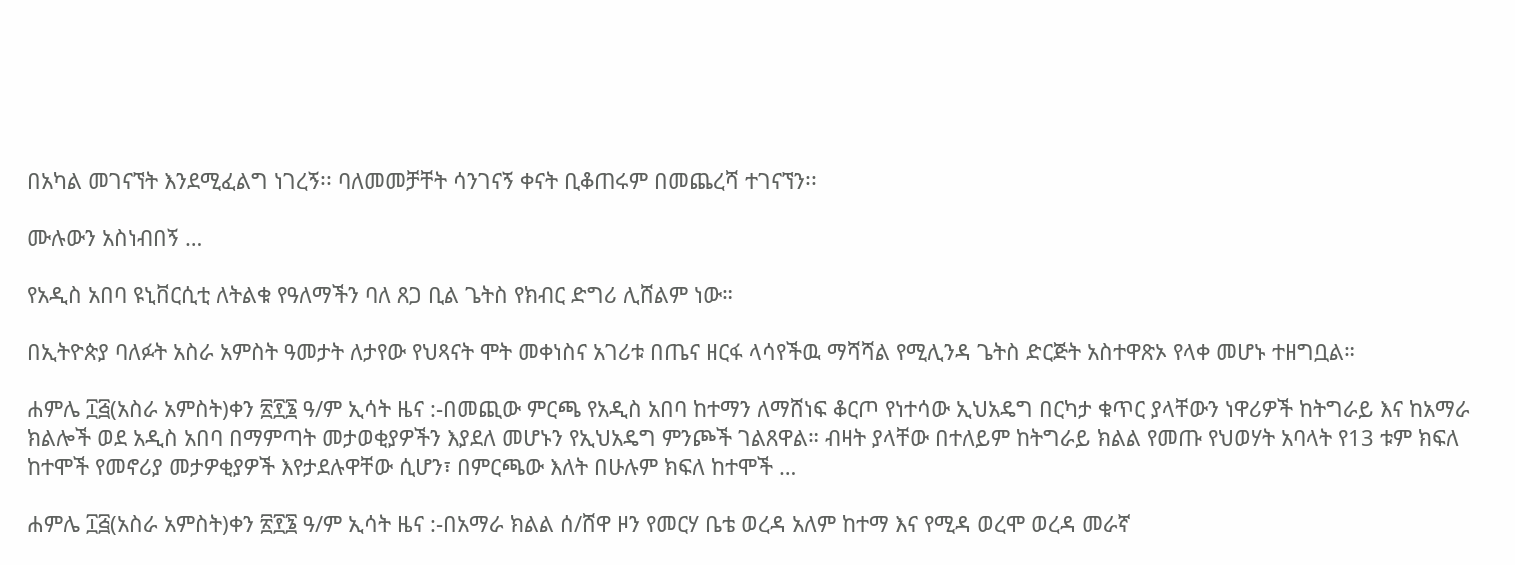በአካል መገናኘት እንደሚፈልግ ነገረኝ፡፡ ባለመመቻቸት ሳንገናኝ ቀናት ቢቆጠሩም በመጨረሻ ተገናኘን፡፡

ሙሉውን አስነብበኝ …

የአዲስ አበባ ዩኒቨርሲቲ ለትልቁ የዓለማችን ባለ ጸጋ ቢል ጌትስ የክብር ድግሪ ሊሸልም ነው።

በኢትዮጵያ ባለፉት አስራ አምስት ዓመታት ለታየው የህጻናት ሞት መቀነስና አገሪቱ በጤና ዘርፋ ላሳየችዉ ማሻሻል የሚሊንዳ ጌትስ ድርጅት አስተዋጽኦ የላቀ መሆኑ ተዘግቧል።

ሐምሌ ፲፭(አስራ አምስት)ቀን ፳፻፮ ዓ/ም ኢሳት ዜና :-በመጪው ምርጫ የአዲስ አበባ ከተማን ለማሸነፍ ቆርጦ የነተሳው ኢህአዴግ በርካታ ቁጥር ያላቸውን ነዋሪዎች ከትግራይ እና ከአማራ ክልሎች ወደ አዲስ አበባ በማምጣት መታወቂያዎችን እያደለ መሆኑን የኢህአዴግ ምንጮች ገልጸዋል። ብዛት ያላቸው በተለይም ከትግራይ ክልል የመጡ የህወሃት አባላት የ13 ቱም ክፍለ ከተሞች የመኖሪያ መታዎቂያዎች እየታደሉዋቸው ሲሆን፣ በምርጫው እለት በሁሉም ክፍለ ከተሞች …

ሐምሌ ፲፭(አስራ አምስት)ቀን ፳፻፮ ዓ/ም ኢሳት ዜና :-በአማራ ክልል ሰ/ሸዋ ዞን የመርሃ ቤቴ ወረዳ አለም ከተማ እና የሚዳ ወረሞ ወረዳ መራኛ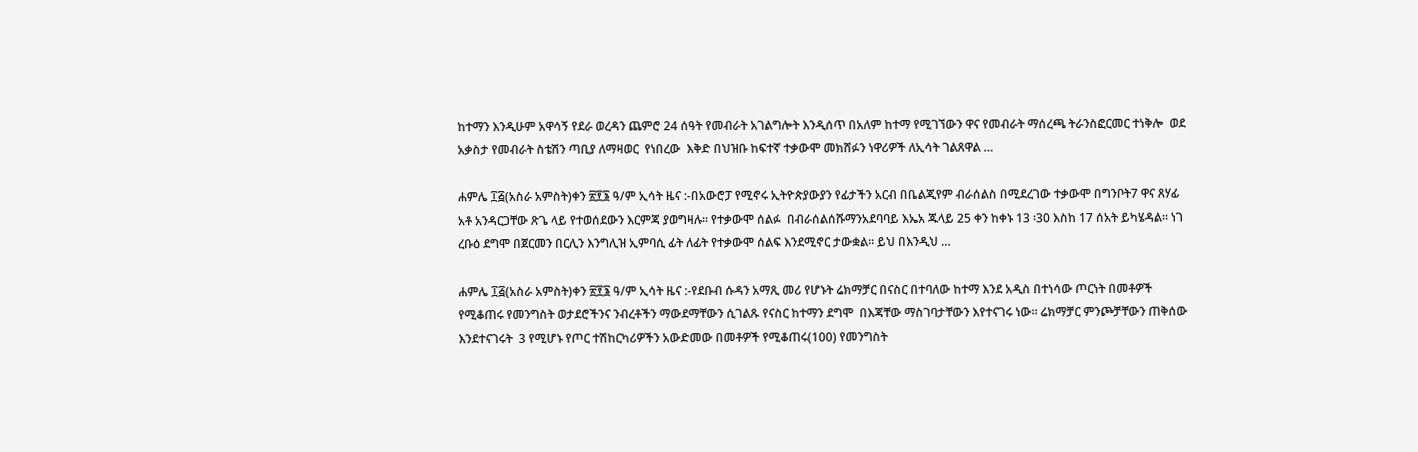ከተማን እንዲሁም አዋሳኝ የደራ ወረዳን ጨምሮ 24 ሰዓት የመብራት አገልግሎት እንዲሰጥ በአለም ከተማ የሚገኘውን ዋና የመብራት ማሰረጫ ትራንስፎርመር ተነቅሎ  ወደ አቃስታ የመብራት ስቴሽን ጣቢያ ለማዛወር  የነበረው  እቅድ በህዝቡ ከፍተኛ ተቃውሞ መክሸፉን ነዋሪዎች ለኢሳት ገልጸዋል …

ሐምሌ ፲፭(አስራ አምስት)ቀን ፳፻፮ ዓ/ም ኢሳት ዜና :-በአውሮፓ የሚኖሩ ኢትዮጵያውያን የፊታችን አርብ በቤልጂየም ብራሰልስ በሚደረገው ተቃውሞ በግንቦት7 ዋና ጸሃፊ አቶ አንዳርጋቸው ጽጌ ላይ የተወሰደውን እርምጃ ያወግዛሉ። የተቃውሞ ሰልፉ  በብራሰልሰሹማንአደባባይ እኤአ ጁላይ 25 ቀን ከቀኑ 13 ፡30 እስከ 17 ሰአት ይካሄዳል። ነገ ረቡዕ ደግሞ በጀርመን በርሊን እንግሊዝ ኢምባሲ ፊት ለፊት የተቃውሞ ሰልፍ እንደሚኖር ታውቋል። ይህ በእንዲህ …

ሐምሌ ፲፭(አስራ አምስት)ቀን ፳፻፮ ዓ/ም ኢሳት ዜና :-የደቡብ ሱዳን አማጺ መሪ የሆኑት ሬክማቻር በናስር በተባለው ከተማ እንደ አዲስ በተነሳው ጦርነት በመቶዎች የሚቆጠሩ የመንግስት ወታደሮችንና ንብረቶችን ማውደማቸውን ሲገልጹ የናስር ከተማን ደግሞ  በእጃቸው ማስገባታቸውን እየተናገሩ ነው። ሬክማቻር ምንጮቻቸውን ጠቅሰው እንደተናገሩት  3 የሚሆኑ የጦር ተሽከርካሪዎችን አውድመው በመቶዎች የሚቆጠሩ(100) የመንግስት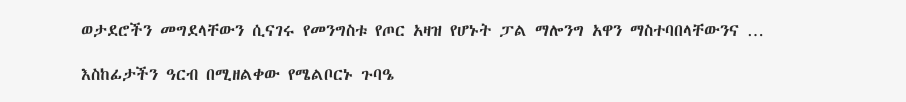ወታደሮችን መግደላቸውን ሲናገሩ የመንግስቱ የጦር አዛዝ የሆኑት ፓል ማሎንግ አዋን ማስተባበላቸውንና …

እስከፊታችን ዓርብ በሚዘልቀው የሜልቦርኑ ጉባዔ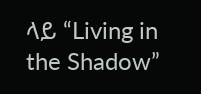ላይ “Living in the Shadow”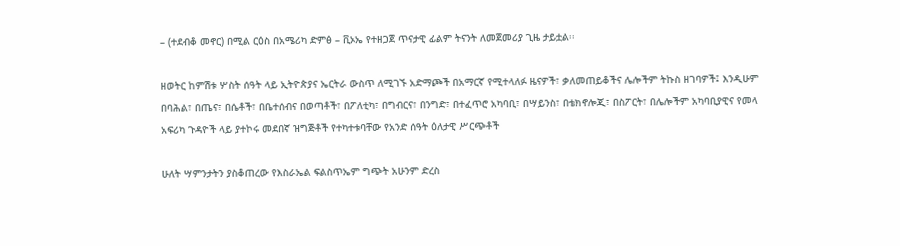– (ተደብቆ መኖር) በሚል ርዕስ በአሜሪካ ድምፅ – ቪኦኤ የተዘጋጀ ጥናታዊ ፊልም ትናንት ለመጀመሪያ ጊዜ ታይቷል፡፡

ዘወትር ከምሽቱ ሦስት ሰዓት ላይ ኢትዮጵያና ኤርትራ ውስጥ ለሚገኙ አድማጮች በአማርኛ የሚተላለፉ ዜናዎች፣ ቃለመጠይቆችና ሌሎችም ትኩስ ዘገባዎች፤ እንዲሁም በባሕል፣ በጤና፣ በሴቶች፣ በቤተሰብና በወጣቶች፣ በፖለቲካ፣ በግብርና፣ በንግድ፣ በተፈጥሮ አካባቢ፣ በሣይንስ፣ በቴክኖሎጂ፣ በስፖርት፣ በሌሎችም አካባቢያዊና የመላ አፍሪካ ጉዳዮች ላይ ያተኮሩ መደበኛ ዝግጅቶች የተካተቱባቸው የአንድ ሰዓት ዕለታዊ ሥርጭቶች

ሁለት ሣምንታትን ያስቆጠረው የእስራኤል ፍልስጥኤም ግጭት አሁንም ድረስ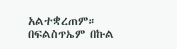አልተቋረጠም። በፍልስጥኤም በኩል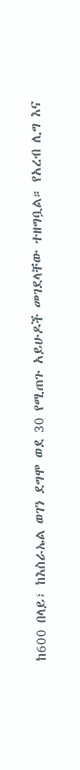ከ600 በላይ፣ ከእስራኤል ወገን ደግሞ ወደ 30 የሚጠጉ አይሁዶች መገደላቸው ተዘግቧል። የአረብ ሊግ እና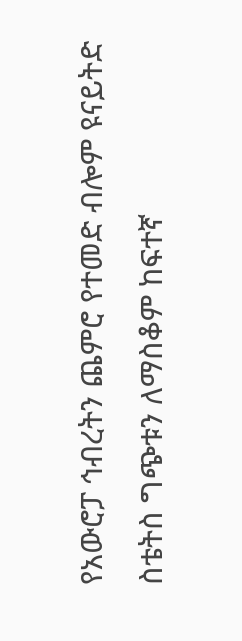የአውሮፓ ኅብረትን ጨምሮ የተመድ ብሎም ዩናይትድ ስቴትስ ግጭቱን ለማስቆም ከፍተኛ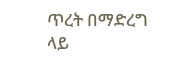ጥረት በማድረግ ላይ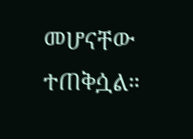መሆናቸው ተጠቅሷል።